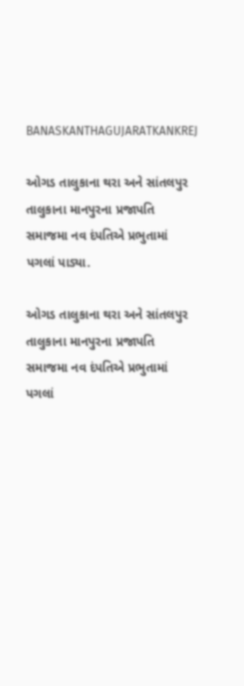BANASKANTHAGUJARATKANKREJ

ઓગડ તાલુકાના થરા અને સાંતલપુર તાલુકાના માનપુરના પ્રજાપતિ સમાજમા નવ દંપતિએ પ્રભુતામાં પગલાં પાડ્યા.

ઓગડ તાલુકાના થરા અને સાંતલપુર તાલુકાના માનપુરના પ્રજાપતિ સમાજમા નવ દંપતિએ પ્રભુતામાં પગલાં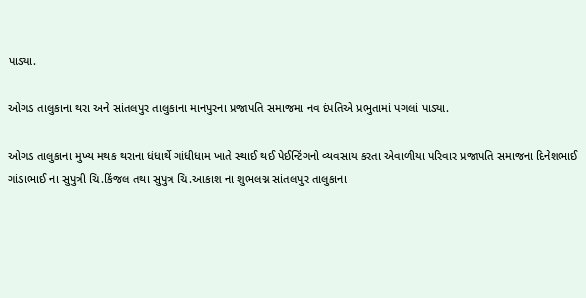પાડ્યા.

ઓગડ તાલુકાના થરા અને સાંતલપુર તાલુકાના માનપુરના પ્રજાપતિ સમાજમા નવ દંપતિએ પ્રભુતામાં પગલાં પાડ્યા.

ઓગડ તાલુકાના મુખ્ય મથક થરાના ધંધાર્થે ગાંધીધામ ખાતે સ્થાઈ થઈ પેઈન્ટિંગનો વ્યવસાય કરતા એવાળીયા પરિવાર પ્રજાપતિ સમાજના દિનેશભાઈ ગાંડાભાઈ ના સુપુત્રી ચિ.કિંજલ તથા સુપુત્ર ચિ.આકાશ ના શુભલગ્ન સાંતલપુર તાલુકાના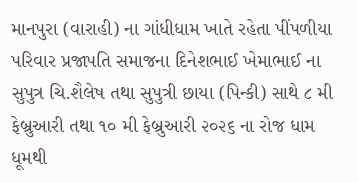માનપુરા (વારાહી) ના ગાંધીધામ ખાતે રહેતા પીંપળીયા પરિવાર પ્રજાપતિ સમાજના દિનેશભાઈ ખેમાભાઈ ના સુપુત્ર ચિ.શૈલેષ તથા સુપુત્રી છાયા (પિન્કી) સાથે ૮ મી ફેબ્રુઆરી તથા ૧૦ મી ફેબ્રુઆરી ૨૦૨૬ ના રોજ ધામ ધૂમથી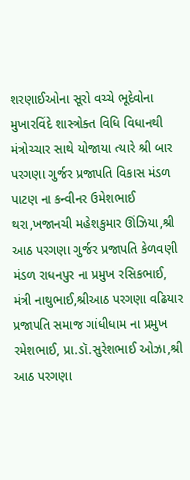શરણાઈઓના સૂરો વચ્ચે ભૂદેવોના મુખારવિંદે શાસ્ત્રોક્ત વિધિ વિધાનથી મંત્રોચ્ચાર સાથે યોજાયા ત્યારે શ્રી બાર પરગણા ગુર્જર પ્રજાપતિ વિકાસ મંડળ પાટણ ના કન્વીનર ઉમેશભાઈ થરા,ખજાનચી મહેશકુમાર ઊંઝિયા,શ્રી આઠ પરગણા ગુર્જર પ્રજાપતિ કેળવણી મંડળ રાધનપુર ના પ્રમુખ રસિકભાઈ, મંત્રી નાથુભાઈ,શ્રીઆઠ પરગણા વઢિયાર પ્રજાપતિ સમાજ ગાંધીધામ ના પ્રમુખ રમેશભાઈ, પ્રા.ડૉ.સુરેશભાઈ ઓઝા,શ્રી આઠ પરગણા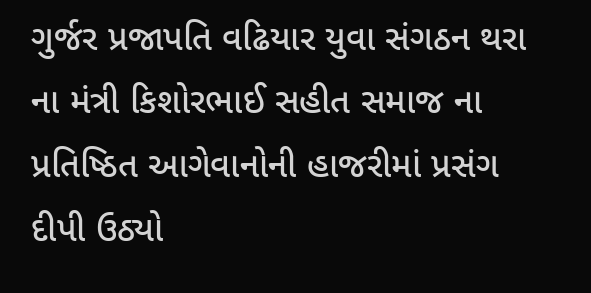ગુર્જર પ્રજાપતિ વઢિયાર યુવા સંગઠન થરા ના મંત્રી કિશોરભાઈ સહીત સમાજ ના પ્રતિષ્ઠિત આગેવાનોની હાજરીમાં પ્રસંગ દીપી ઉઠ્યો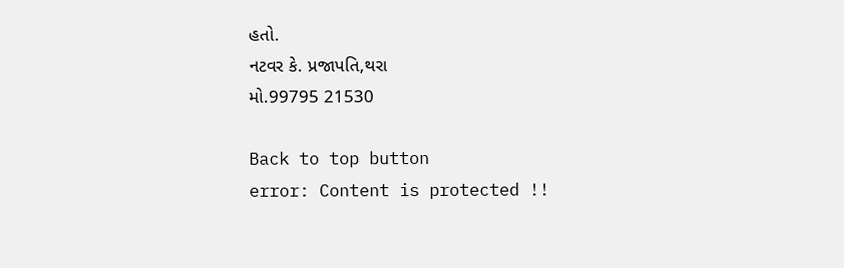હતો.
નટવર કે. પ્રજાપતિ,થરા
મો.99795 21530

Back to top button
error: Content is protected !!